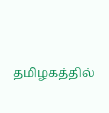தமிழகத்தில்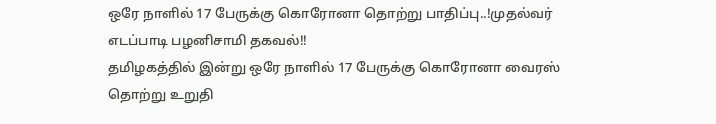ஒரே நாளில் 17 பேருக்கு கொரோனா தொற்று பாதிப்பு..!முதல்வர் எடப்பாடி பழனிசாமி தகவல்!!
தமிழகத்தில் இன்று ஒரே நாளில் 17 பேருக்கு கொரோனா வைரஸ் தொற்று உறுதி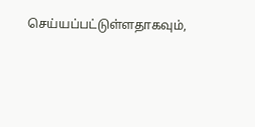செய்யப்பட்டுள்ளதாகவும்,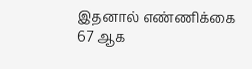இதனால் எண்ணிக்கை 67 ஆக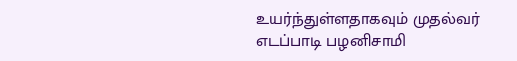உயர்ந்துள்ளதாகவும் முதல்வர் எடப்பாடி பழனிசாமி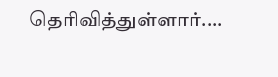தெரிவித்துள்ளார்....